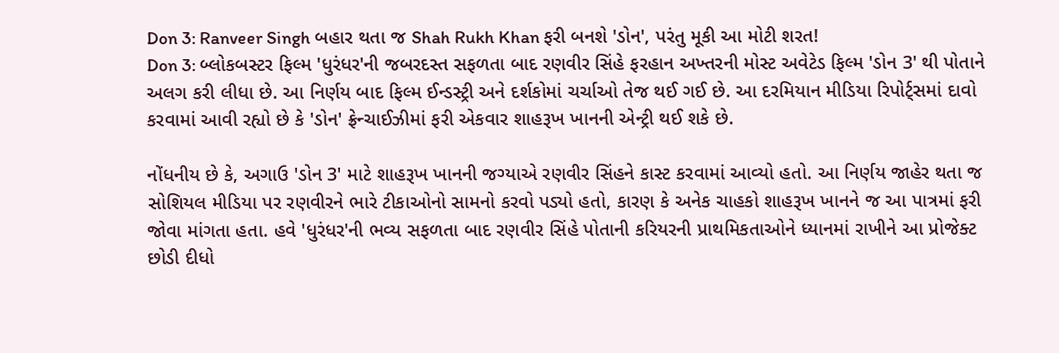Don 3: Ranveer Singh બહાર થતા જ Shah Rukh Khan ફરી બનશે 'ડોન', પરંતુ મૂકી આ મોટી શરત!
Don 3: બ્લોકબસ્ટર ફિલ્મ 'ધુરંધર'ની જબરદસ્ત સફળતા બાદ રણવીર સિંહે ફરહાન અખ્તરની મોસ્ટ અવેટેડ ફિલ્મ 'ડોન 3' થી પોતાને અલગ કરી લીધા છે. આ નિર્ણય બાદ ફિલ્મ ઈન્ડસ્ટ્રી અને દર્શકોમાં ચર્ચાઓ તેજ થઈ ગઈ છે. આ દરમિયાન મીડિયા રિપોર્ટ્સમાં દાવો કરવામાં આવી રહ્યો છે કે 'ડોન' ફ્રેન્ચાઈઝીમાં ફરી એકવાર શાહરૂખ ખાનની એન્ટ્રી થઈ શકે છે.

નોંધનીય છે કે, અગાઉ 'ડોન 3' માટે શાહરૂખ ખાનની જગ્યાએ રણવીર સિંહને કાસ્ટ કરવામાં આવ્યો હતો. આ નિર્ણય જાહેર થતા જ સોશિયલ મીડિયા પર રણવીરને ભારે ટીકાઓનો સામનો કરવો પડ્યો હતો, કારણ કે અનેક ચાહકો શાહરૂખ ખાનને જ આ પાત્રમાં ફરી જોવા માંગતા હતા. હવે 'ધુરંધર'ની ભવ્ય સફળતા બાદ રણવીર સિંહે પોતાની કરિયરની પ્રાથમિકતાઓને ધ્યાનમાં રાખીને આ પ્રોજેક્ટ છોડી દીધો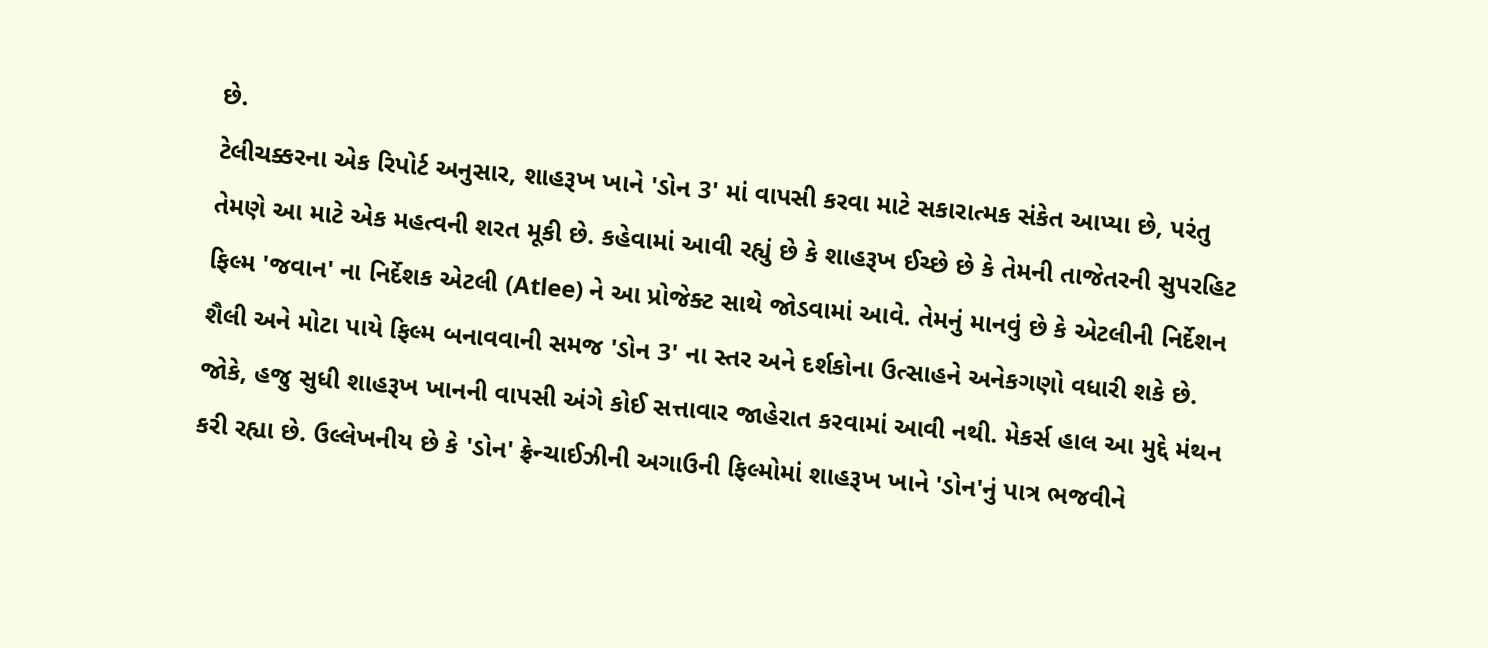છે.
ટેલીચક્કરના એક રિપોર્ટ અનુસાર, શાહરૂખ ખાને 'ડોન 3' માં વાપસી કરવા માટે સકારાત્મક સંકેત આપ્યા છે, પરંતુ તેમણે આ માટે એક મહત્વની શરત મૂકી છે. કહેવામાં આવી રહ્યું છે કે શાહરૂખ ઈચ્છે છે કે તેમની તાજેતરની સુપરહિટ ફિલ્મ 'જવાન' ના નિર્દેશક એટલી (Atlee) ને આ પ્રોજેક્ટ સાથે જોડવામાં આવે. તેમનું માનવું છે કે એટલીની નિર્દેશન શૈલી અને મોટા પાયે ફિલ્મ બનાવવાની સમજ 'ડોન 3' ના સ્તર અને દર્શકોના ઉત્સાહને અનેકગણો વધારી શકે છે.
જોકે, હજુ સુધી શાહરૂખ ખાનની વાપસી અંગે કોઈ સત્તાવાર જાહેરાત કરવામાં આવી નથી. મેકર્સ હાલ આ મુદ્દે મંથન કરી રહ્યા છે. ઉલ્લેખનીય છે કે 'ડોન' ફ્રેન્ચાઈઝીની અગાઉની ફિલ્મોમાં શાહરૂખ ખાને 'ડોન'નું પાત્ર ભજવીને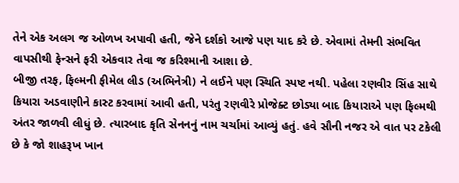તેને એક અલગ જ ઓળખ અપાવી હતી, જેને દર્શકો આજે પણ યાદ કરે છે. એવામાં તેમની સંભવિત વાપસીથી ફેન્સને ફરી એકવાર તેવા જ કરિશ્માની આશા છે.
બીજી તરફ, ફિલ્મની ફીમેલ લીડ (અભિનેત્રી) ને લઈને પણ સ્થિતિ સ્પષ્ટ નથી. પહેલા રણવીર સિંહ સાથે કિયારા અડવાણીને કાસ્ટ કરવામાં આવી હતી, પરંતુ રણવીરે પ્રોજેક્ટ છોડ્યા બાદ કિયારાએ પણ ફિલ્મથી અંતર જાળવી લીધું છે. ત્યારબાદ કૃતિ સેનનનું નામ ચર્ચામાં આવ્યું હતું. હવે સૌની નજર એ વાત પર ટકેલી છે કે જો શાહરૂખ ખાન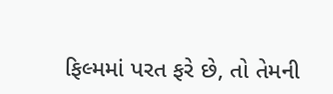ફિલ્મમાં પરત ફરે છે, તો તેમની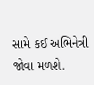સામે કઈ અભિનેત્રી જોવા મળશે.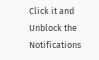Click it and Unblock the Notifications